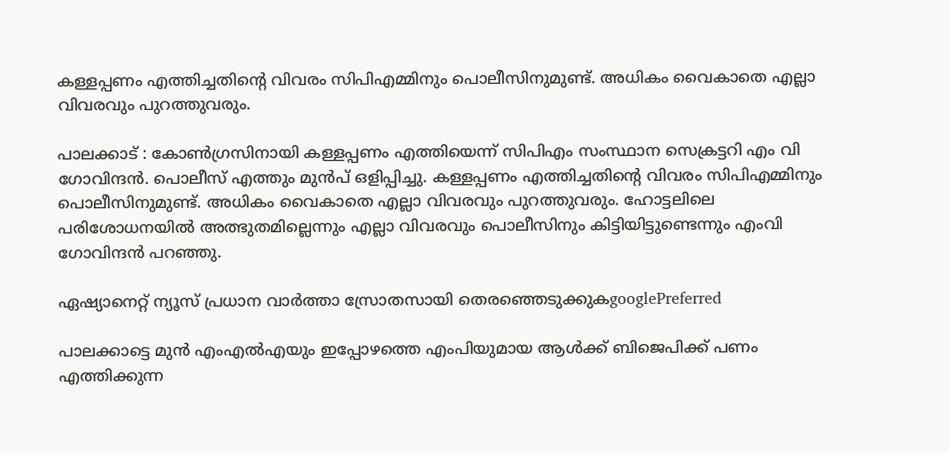കള്ളപ്പണം എത്തിച്ചതിന്റെ വിവരം സിപിഎമ്മിനും പൊലീസിനുമുണ്ട്. അധികം വൈകാതെ എല്ലാ വിവരവും പുറത്തുവരും.

പാലക്കാട്‌ : കോൺഗ്രസിനായി കള്ളപ്പണം എത്തിയെന്ന് സിപിഎം സംസ്ഥാന സെക്രട്ടറി എം വി ഗോവിന്ദൻ. പൊലീസ് എത്തും മുൻപ് ഒളിപ്പിച്ചു. കള്ളപ്പണം എത്തിച്ചതിന്റെ വിവരം സിപിഎമ്മിനും പൊലീസിനുമുണ്ട്. അധികം വൈകാതെ എല്ലാ വിവരവും പുറത്തുവരും. ഹോട്ടലിലെ പരിശോധനയിൽ അത്ഭുതമില്ലെന്നും എല്ലാ വിവരവും പൊലീസിനും കിട്ടിയിട്ടുണ്ടെന്നും എംവി ഗോവിന്ദൻ പറഞ്ഞു.

ഏഷ്യാനെറ്റ് ന്യൂസ് പ്രധാന വാർത്താ സ്രോതസായി തെരഞ്ഞെടുക്കുകgooglePreferred

പാലക്കാട്ടെ മുൻ എംഎൽഎയും ഇപ്പോഴത്തെ എംപിയുമായ ആൾക്ക് ബിജെപിക്ക് പണം എത്തിക്കുന്ന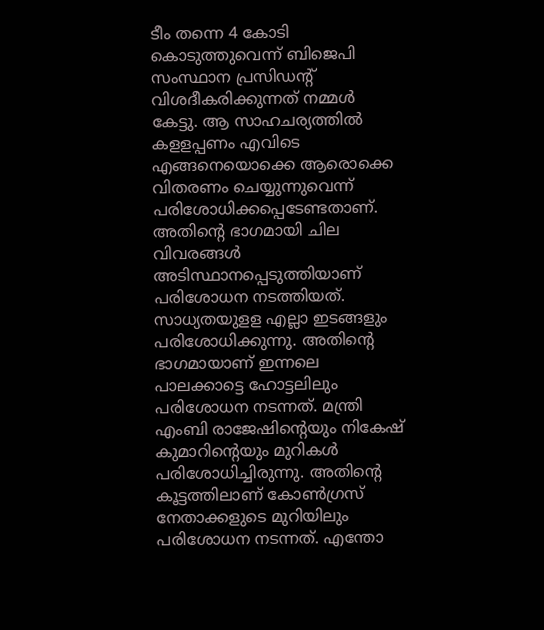ടീം തന്നെ 4 കോടി കൊടുത്തുവെന്ന് ബിജെപി സംസ്ഥാന പ്രസിഡന്റ് വിശദീകരിക്കുന്നത് നമ്മൾ കേട്ടു. ആ സാഹചര്യത്തിൽ കളളപ്പണം എവിടെ എങ്ങനെയൊക്കെ ആരൊക്കെ വിതരണം ചെയ്യുന്നുവെന്ന് പരിശോധിക്കപ്പെടേണ്ടതാണ്. അതിന്റെ ഭാഗമായി ചില വിവരങ്ങൾ അടിസ്ഥാനപ്പെടുത്തിയാണ് പരിശോധന നടത്തിയത്. സാധ്യതയുളള എല്ലാ ഇടങ്ങളും പരിശോധിക്കുന്നു. അതിന്റെ ഭാഗമായാണ് ഇന്നലെ പാലക്കാട്ടെ ഹോട്ടലിലും പരിശോധന നടന്നത്. മന്ത്രി എംബി രാജേഷിന്റെയും നികേഷ് കുമാറിന്റെയും മുറികൾ പരിശോധിച്ചിരുന്നു. അതിന്റെ കൂട്ടത്തിലാണ് കോൺഗ്രസ് നേതാക്കളുടെ മുറിയിലും പരിശോധന നടന്നത്. എന്തോ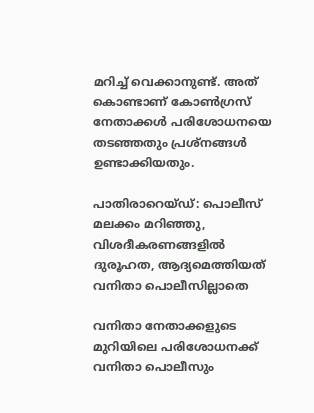മറിച്ച് വെക്കാനുണ്ട്. അത് കൊണ്ടാണ് കോൺഗ്രസ് നേതാക്കൾ പരിശോധനയെ തടഞ്ഞതും പ്രശ്നങ്ങൾ ഉണ്ടാക്കിയതും.

പാതിരാറെയ്ഡ്: പൊലീസ് മലക്കം മറിഞ്ഞു, വിശദീകരണങ്ങളില്‍ ദുരൂഹത, ആദ്യമെത്തിയത് വനിതാ പൊലീസില്ലാതെ

വനിതാ നേതാക്കളുടെ മുറിയിലെ പരിശോധനക്ക് വനിതാ പൊലീസും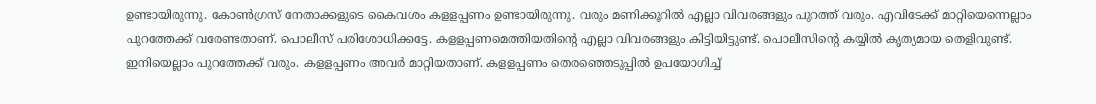ഉണ്ടായിരുന്നു. കോൺഗ്രസ് നേതാക്കളുടെ കൈവശം കളളപ്പണം ഉണ്ടായിരുന്നു. വരും മണിക്കൂറിൽ എല്ലാ വിവരങ്ങളും പുറത്ത് വരും. എവിടേക്ക് മാറ്റിയെന്നെല്ലാം പുറത്തേക്ക് വരേണ്ടതാണ്. പൊലീസ് പരിശോധിക്കട്ടേ. കളളപ്പണമെത്തിയതിന്റെ എല്ലാ വിവരങ്ങളും കിട്ടിയിട്ടുണ്ട്. പൊലീസിന്റെ കയ്യിൽ കൃത്യമായ തെളിവുണ്ട്. ഇനിയെല്ലാം പുറത്തേക്ക് വരും. കളളപ്പണം അവർ മാറ്റിയതാണ്. കളളപ്പണം തെരഞ്ഞെടുപ്പിൽ ഉപയോഗിച്ച്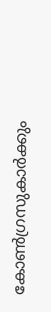കോൺഗ്രസുകാർക്കും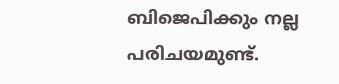ബിജെപിക്കും നല്ല പരിചയമുണ്ട്.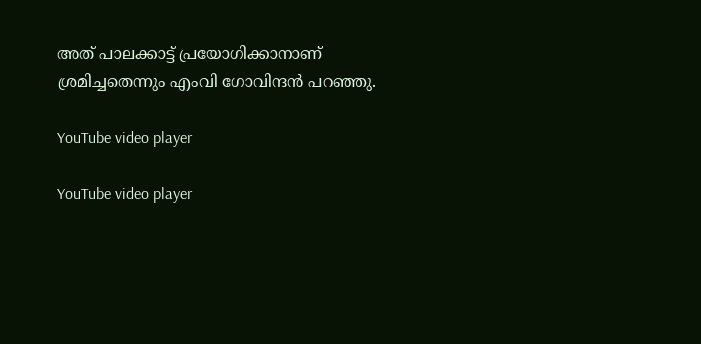അത് പാലക്കാട്ട് പ്രയോഗിക്കാനാണ് ശ്രമിച്ചതെന്നും എംവി ഗോവിന്ദൻ പറഞ്ഞു.

YouTube video player

YouTube video player